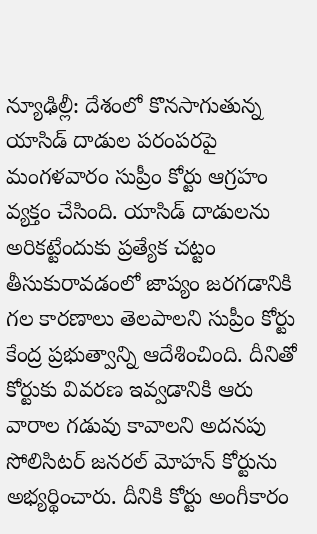న్యూఢిల్లీ: దేశంలో కొనసాగుతున్న యాసిడ్ దాడుల పరంపరపై మంగళవారం సుప్రీం కోర్టు ఆగ్రహం వ్యక్తం చేసింది. యాసిడ్ దాడులను అరికట్టేందుకు ప్రత్యేక చట్టం తీసుకురావడంలో జాప్యం జరగడానికి గల కారణాలు తెలపాలని సుప్రీం కోర్టు కేంద్ర ప్రభుత్వాన్ని ఆదేశించింది. దీనితో కోర్టుకు వివరణ ఇవ్వడానికి ఆరు వారాల గడువు కావాలని అదనపు సోలిసిటర్ జనరల్ మోహన్ కోర్టును అభ్యర్థించారు. దీనికి కోర్టు అంగీకారం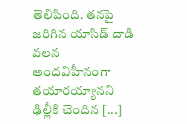తెలిపింది. తనపై జరిగిన యాసిడ్ దాడి వలన అందవిహీనంగా తయారయ్యానని ఢిల్లీకి చెందిన [...]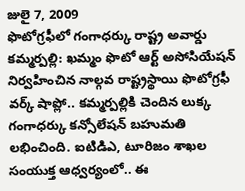జులై 7, 2009
ఫొటోగ్రఫీలో గంగాధర్కు రాష్ట్ర అవార్డు
కమ్మర్పల్లి: ఖమ్మం ఫొటో ఆర్ట్ అసోసియేషన్ నిర్వహించిన నాల్గవ రాష్ట్రస్థాయి ఫొటోగ్రఫీ వర్క్ షాప్లో.. కమ్మర్పల్లికి చెందిన లుక్క గంగాధర్కు కన్సోలేషన్ బహుమతి లభించింది. ఐటిడిఎ, టూరిజం శాఖల సంయుక్త ఆధ్వర్యంలో.. ఈ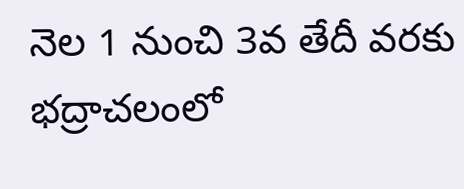నెల 1 నుంచి 3వ తేదీ వరకు భద్రాచలంలో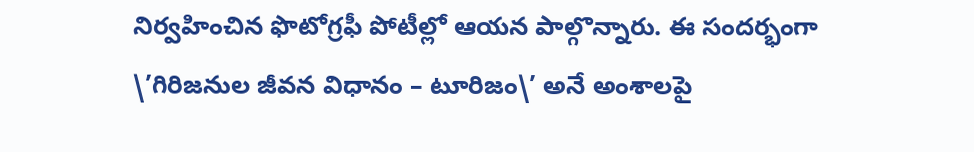నిర్వహించిన ఫొటోగ్రఫీ పోటీల్లో ఆయన పాల్గొన్నారు. ఈ సందర్భంగా \’గిరిజనుల జీవన విధానం – టూరిజం\’ అనే అంశాలపై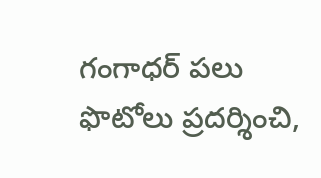గంగాధర్ పలు ఫొటోలు ప్రదర్శించి,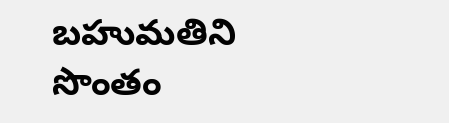బహుమతిని సొంతం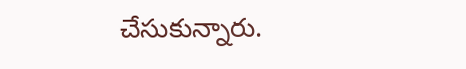చేసుకున్నారు.